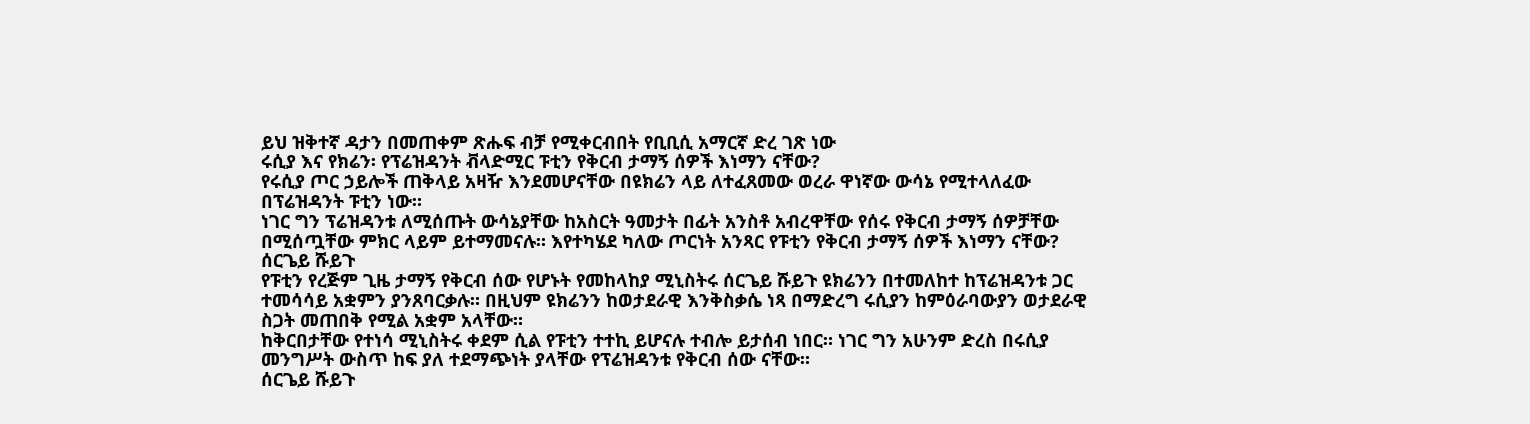ይህ ዝቅተኛ ዳታን በመጠቀም ጽሑፍ ብቻ የሚቀርብበት የቢቢሲ አማርኛ ድረ ገጽ ነው
ሩሲያ እና የክሬን፡ የፕሬዝዳንት ቭላድሚር ፑቲን የቅርብ ታማኝ ሰዎች እነማን ናቸው?
የሩሲያ ጦር ኃይሎች ጠቅላይ አዛዥ እንደመሆናቸው በዩክሬን ላይ ለተፈጸመው ወረራ ዋነኛው ውሳኔ የሚተላለፈው በፕሬዝዳንት ፑቲን ነው።
ነገር ግን ፕሬዝዳንቱ ለሚሰጡት ውሳኔያቸው ከአስርት ዓመታት በፊት አንስቶ አብረዋቸው የሰሩ የቅርብ ታማኝ ሰዎቻቸው በሚሰጧቸው ምክር ላይም ይተማመናሉ። እየተካሄደ ካለው ጦርነት አንጻር የፑቲን የቅርብ ታማኝ ሰዎች እነማን ናቸው?
ሰርጌይ ሹይጉ
የፑቲን የረጅም ጊዜ ታማኝ የቅርብ ሰው የሆኑት የመከላከያ ሚኒስትሩ ሰርጌይ ሹይጉ ዩክሬንን በተመለከተ ከፕሬዝዳንቱ ጋር ተመሳሳይ አቋምን ያንጸባርቃሉ። በዚህም ዩክሬንን ከወታደራዊ እንቅስቃሴ ነጻ በማድረግ ሩሲያን ከምዕራባውያን ወታደራዊ ስጋት መጠበቅ የሚል አቋም አላቸው።
ከቅርበታቸው የተነሳ ሚኒስትሩ ቀደም ሲል የፑቲን ተተኪ ይሆናሉ ተብሎ ይታሰብ ነበር። ነገር ግን አሁንም ድረስ በሩሲያ መንግሥት ውስጥ ከፍ ያለ ተደማጭነት ያላቸው የፕሬዝዳንቱ የቅርብ ሰው ናቸው።
ሰርጌይ ሹይጉ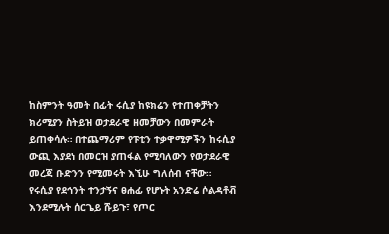ከስምንት ዓመት በፊት ሩሲያ ከዩክሬን የተጠቀቻትን ክሪሚያን ስትይዝ ወታደራዊ ዘመቻውን በመምራት ይጠቀሳሉ። በተጨማሪም የፑቲን ተቃዋሚዎችን ከሩሲያ ውጪ እያደነ በመርዝ ያጠፋል የሚባለውን የወታደራዊ መረጃ ቡድንን የሚመሩት እኚሁ ግለሰብ ናቸው።
የሩሲያ የደኅንት ተንታኝና ፀሐፊ የሆኑት አንድሬ ሶልዳቶቭ እንደሚሉት ሰርጌይ ሹይጉ፣ የጦር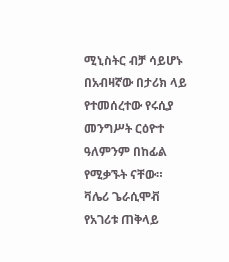ሚኒስትር ብቻ ሳይሆኑ በአብዛኛው በታሪክ ላይ የተመሰረተው የሩሲያ መንግሥት ርዕዮተ ዓለምንም በከፊል የሚቃኙት ናቸው።
ቫሌሪ ጌራሲሞቭ
የአገሪቱ ጠቅላይ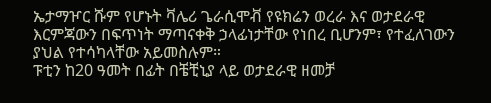ኤታማዦር ሹም የሆኑት ቫሌሪ ጌራሲሞቭ የዩክሬን ወረራ እና ወታደራዊ እርምጃውን በፍጥነት ማጣናቀቅ ኃላፊነታቸው የነበረ ቢሆንም፣ የተፈለገውን ያህል የተሳካላቸው አይመስሉም።
ፑቲን ከ20 ዓመት በፊት በቼቺኒያ ላይ ወታደራዊ ዘመቻ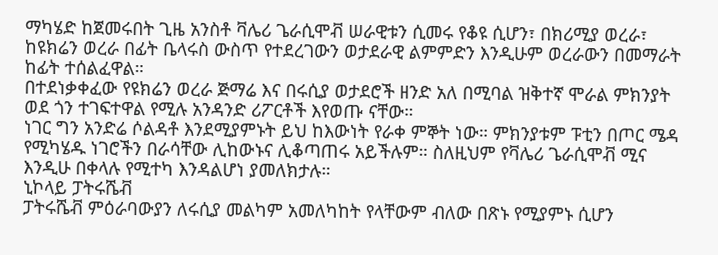ማካሄድ ከጀመሩበት ጊዜ አንስቶ ቫሌሪ ጌራሲሞቭ ሠራዊቱን ሲመሩ የቆዩ ሲሆን፣ በክሪሚያ ወረራ፣ ከዩክሬን ወረራ በፊት ቤላሩስ ውስጥ የተደረገውን ወታደራዊ ልምምድን እንዲሁም ወረራውን በመማራት ከፊት ተሰልፈዋል።
በተደነቃቀፈው የዩክሬን ወረራ ጅማሬ እና በሩሲያ ወታደሮች ዘንድ አለ በሚባል ዝቅተኛ ሞራል ምክንያት ወደ ጎን ተገፍተዋል የሚሉ አንዳንድ ሪፖርቶች እየወጡ ናቸው።
ነገር ግን አንድሬ ሶልዳቶ እንደሚያምኑት ይህ ከእውነት የራቀ ምኞት ነው። ምክንያቱም ፑቲን በጦር ሜዳ የሚካሄዱ ነገሮችን በራሳቸው ሊከውኑና ሊቆጣጠሩ አይችሉም። ስለዚህም የቫሌሪ ጌራሲሞቭ ሚና እንዲሁ በቀላሉ የሚተካ እንዳልሆነ ያመለክታሉ።
ኒኮላይ ፓትሩሼቭ
ፓትሩሼቭ ምዕራባውያን ለሩሲያ መልካም አመለካከት የላቸውም ብለው በጽኑ የሚያምኑ ሲሆን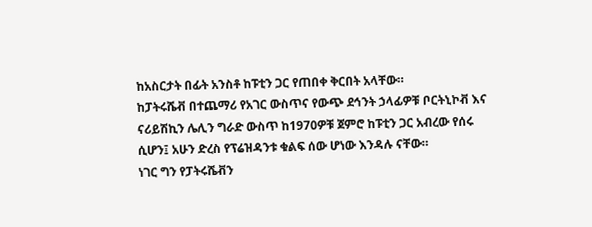ከአስርታት በፊት አንስቶ ከፑቲን ጋር የጠበቀ ቅርበት አላቸው።
ከፓትሩሼቭ በተጨማሪ የአገር ውስጥና የውጭ ደኅንት ኃላፊዎቹ ቦርትኒኮቭ እና ናሪይሽኪን ሌሊን ግራድ ውስጥ ከ1970ዎቹ ጀምሮ ከፑቲን ጋር አብረው የሰሩ ሲሆን፤ አሁን ድረስ የፕሬዝዳንቱ ቁልፍ ሰው ሆነው እንዳሉ ናቸው።
ነገር ግን የፓትሩሼቭን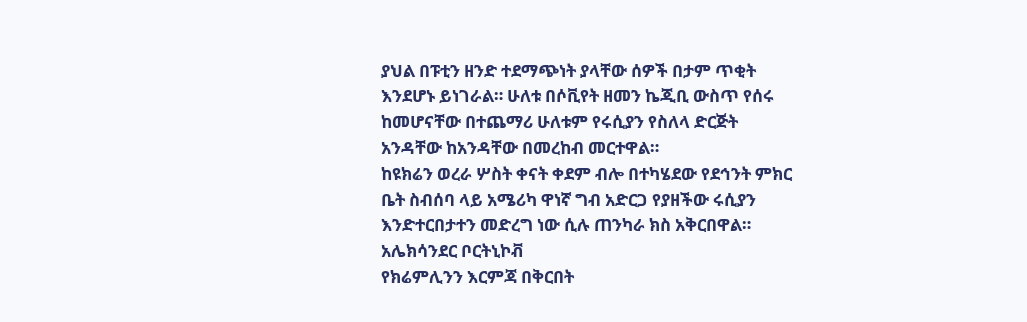ያህል በፑቲን ዘንድ ተደማጭነት ያላቸው ሰዎች በታም ጥቂት እንደሆኑ ይነገራል። ሁለቱ በሶቪየት ዘመን ኬጂቢ ውስጥ የሰሩ ከመሆናቸው በተጨማሪ ሁለቱም የሩሲያን የስለላ ድርጅት አንዳቸው ከአንዳቸው በመረከብ መርተዋል።
ከዩክሬን ወረራ ሦስት ቀናት ቀደም ብሎ በተካሄደው የደኅንት ምክር ቤት ስብሰባ ላይ አሜሪካ ዋነኛ ግብ አድርጋ የያዘችው ሩሲያን እንድተርበታተን መድረግ ነው ሲሉ ጠንካራ ክስ አቅርበዋል።
አሌክሳንደር ቦርትኒኮቭ
የክሬምሊንን እርምጃ በቅርበት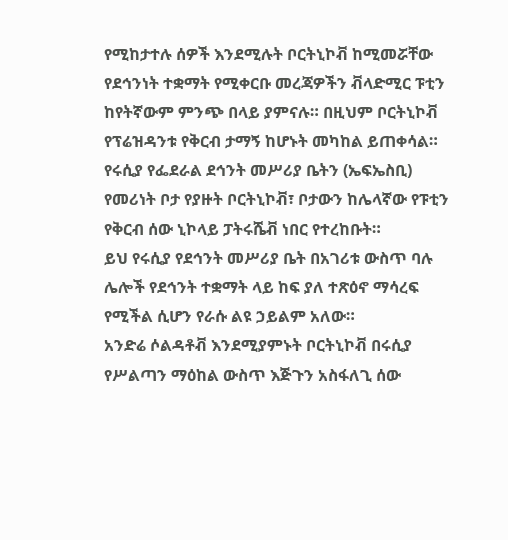የሚከታተሉ ሰዎች እንደሚሉት ቦርትኒኮቭ ከሚመሯቸው የደኅንነት ተቋማት የሚቀርቡ መረጃዎችን ቭላድሚር ፑቲን ከየትኛውም ምንጭ በላይ ያምናሉ። በዚህም ቦርትኒኮቭ የፕሬዝዳንቱ የቅርብ ታማኝ ከሆኑት መካከል ይጠቀሳል።
የሩሲያ የፌደራል ደኅንት መሥሪያ ቤትን (ኤፍኤስቢ) የመሪነት ቦታ የያዙት ቦርትኒኮቭ፣ ቦታውን ከሌላኛው የፑቲን የቅርብ ሰው ኒኮላይ ፓትሩሼቭ ነበር የተረከቡት።
ይህ የሩሲያ የደኅንት መሥሪያ ቤት በአገሪቱ ውስጥ ባሉ ሌሎች የደኅንት ተቋማት ላይ ከፍ ያለ ተጽዕኖ ማሳረፍ የሚችል ሲሆን የራሱ ልዩ ኃይልም አለው።
አንድሬ ሶልዳቶቭ እንደሚያምኑት ቦርትኒኮቭ በሩሲያ የሥልጣን ማዕከል ውስጥ እጅጉን አስፋለጊ ሰው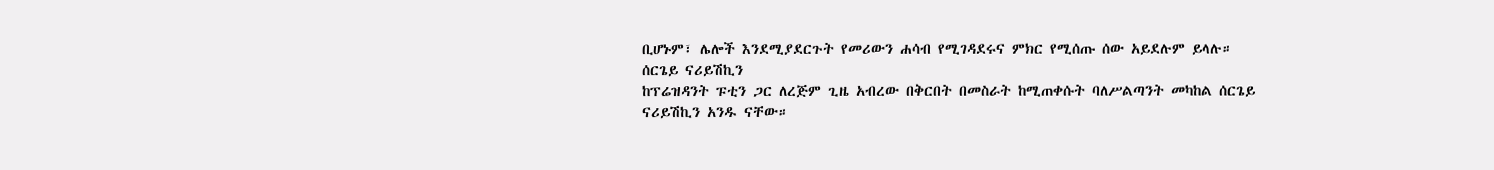ቢሆኑም፣ ሌሎች እንደሚያደርጉት የመሪውን ሐሳብ የሚገዳደሩና ምክር የሚሰጡ ሰው አይደሉም ይላሉ።
ሰርጌይ ናሪይሽኪን
ከፕሬዝዳንት ፑቲን ጋር ለረጅም ጊዜ አብረው በቅርበት በመስራት ከሚጠቀሱት ባለሥልጣንት መካከል ሰርጌይ ናሪይሽኪን አንዱ ናቸው።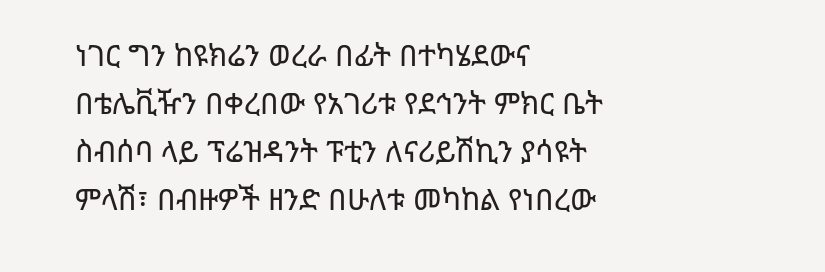ነገር ግን ከዩክሬን ወረራ በፊት በተካሄደውና በቴሌቪዥን በቀረበው የአገሪቱ የደኅንት ምክር ቤት ስብሰባ ላይ ፕሬዝዳንት ፑቲን ለናሪይሽኪን ያሳዩት ምላሽ፣ በብዙዎች ዘንድ በሁለቱ መካከል የነበረው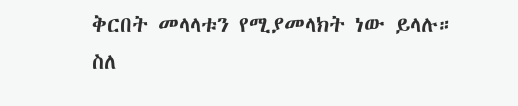ቅርበት መላላቱን የሚያመላክት ነው ይላሉ።
ስለ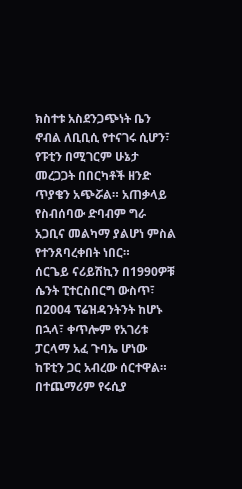ክስተቱ አስደንጋጭነት ቤን ኖብል ለቢቢሲ የተናገሩ ሲሆን፣ የፑቲን በሚገርም ሁኔታ መረጋጋት በበርካቶች ዘንድ ጥያቄን አጭሯል። አጠቃላይ የስብሰባው ድባብም ግራ አጋቢና መልካማ ያልሆነ ምስል የተንጸባረቀበት ነበር።
ሰርጌይ ናሪይሽኪን በ1990ዎቹ ሴንት ፒተርስበርግ ውስጥ፣ በ2004 ፕሬዝዳንትንት ከሆኑ በኋላ፣ ቀጥሎም የአገሪቱ ፓርላማ አፈ ጉባኤ ሆነው ከፑቲን ጋር አብረው ሰርተዋል።
በተጨማሪም የሩሲያ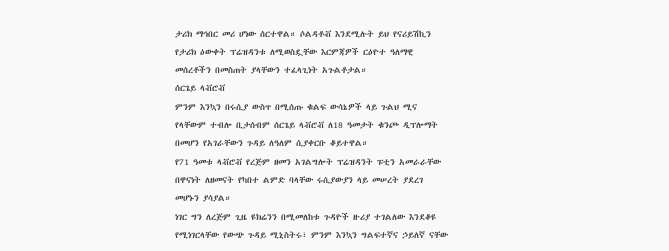ታሪክ ማኅበር መሪ ሆነው ሰርተዋል። ሶልዳቶቭ እንደሚሉት ይህ የናሪይሽኪን የታሪክ ዕውቀት ፕሬዝዳንቱ ለሚወስዷቸው እርምጃዎች ርዕዮተ ዓለማዊ መሰረቶችን በመስጠት ያላቸውን ተፈላጊነት አጉልቶታል።
ሰርጌይ ላቭሮቭ
ምንም እንኳን በሩሲያ ውስጥ በሚሰጡ ቁልፍ ውሳኔዎች ላይ ጉልህ ሚና የላቸውም ተብሎ ቢታሰብም ሰርጌይ ላቭሮቭ ለ18 ዓመታት ቁንጮ ዲፕሎማት በመሆን የአገራቸውን ጉዳይ ለዓለም ሲያቀርቡ ቆይተዋል።
የ71 ዓመቱ ላቭሮቭ የረጅም ዘመን አገልግሎት ፕሬዝዳንት ፑቲን አመራራቸው በዋናነት ለዘመናት የካበተ ልምድ ባላቸው ሩሲያውያን ላይ መሠረት ያደረገ መሆኑን ያሳያል።
ነገር ግን ለረጅም ጊዜ ዩክሬንን በሚመለከቱ ጉዳዮች ዙሪያ ተገልለው እንደቆዩ የሚነገርላቸው የውጭ ጉዳይ ሚኒስትሩ፣ ምንም እንኳን ግልፍተኛና ኃይለኛ ናቸው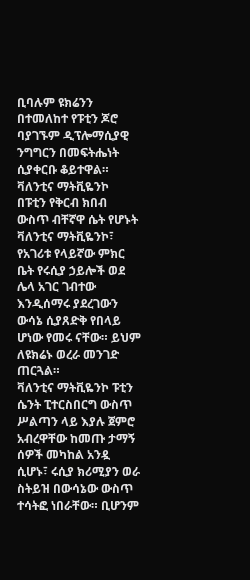ቢባሉም ዩክሬንን በተመለከተ የፑቲን ጆሮ ባያገኙም ዲፕሎማሲያዊ ንግግርን በመፍትሔነት ሲያቀርቡ ቆይተዋል።
ቫለንቲና ማትቪዬንኮ
በፑቲን የቅርብ ክበብ ውስጥ ብቸኛዋ ሴት የሆኑት ቫለንቲና ማትቪዬንኮ፣ የአገሪቱ የላይኛው ምክር ቤት የሩሲያ ኃይሎች ወደ ሌላ አገር ገብተው እንዲሰማሩ ያደረገውን ውሳኔ ሲያጸድቅ የበላይ ሆነው የመሩ ናቸው። ይህም ለዩክሬኑ ወረራ መንገድ ጠርጓል።
ቫለንቲና ማትቪዬንኮ ፑቲን ሴንት ፒተርስበርግ ውስጥ ሥልጣን ላይ እያሉ ጀምሮ አብረዋቸው ከመጡ ታማኝ ሰዎች መካከል አንዷ ሲሆኑ፣ ሩሲያ ክሪሚያን ወራ ስትይዝ በውሳኔው ውስጥ ተሳትፎ ነበራቸው። ቢሆንም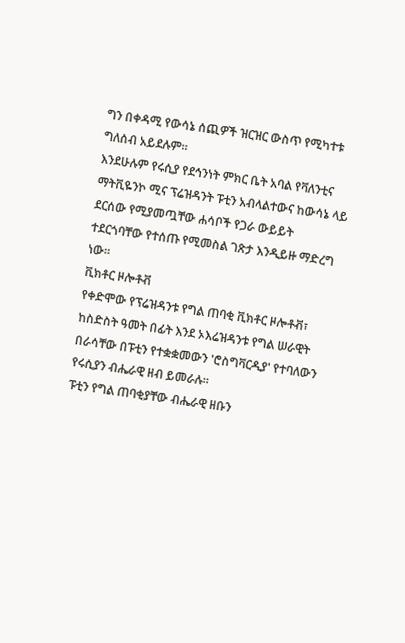ግን በቀዳሚ የውሳኔ ሰጪዎች ዝርዝር ውስጥ የሚካተቱ ግለሰብ አይደሉም።
እንደሁሉም የሩሲያ የደኅንነት ምክር ቤት አባል የቫለንቲና ማትቪዬንኮ ሚና ፕሬዝዳንት ፑቲን አብላልተውና ከውሳኔ ላይ ደርሰው የሚያመጧቸው ሐሳቦች የጋራ ውይይት ተደርጎባቸው የተሰጡ የሚመስል ገጽታ እንዲይዙ ማድረግ ነው።
ቪክቶር ዞሎቶቭ
የቀድሞው የፕሬዝዳንቱ የግል ጠባቂ ቪክቶር ዞሎቶቭ፣ ከስድስት ዓመት በፊት እንደ ኦእሬዝዳንቱ የግል ሠራዊት በራሳቸው በፑቲን የተቋቋመውን 'ሮስግቫርዲያ' የተባለውን የሩሲያን ብሔራዊ ዘብ ይመራሉ።
ፑቲን የግል ጠባቂያቸው ብሔራዊ ዘቡን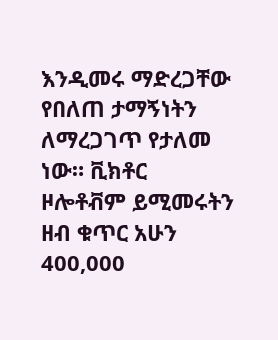እንዲመሩ ማድረጋቸው የበለጠ ታማኝነትን ለማረጋገጥ የታለመ ነው። ቪክቶር ዞሎቶቭም ይሚመሩትን ዘብ ቁጥር አሁን 400,000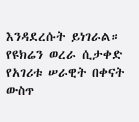እንዳደረሱት ይነገራል።
የዩክሬን ወረራ ሲታቀድ የአገሪቱ ሠራዊት በቀናት ውስጥ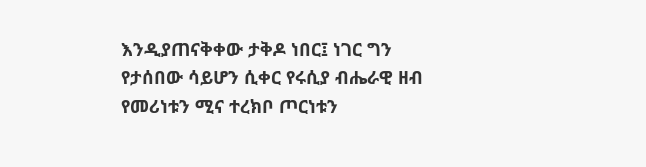እንዲያጠናቅቀው ታቅዶ ነበር፤ ነገር ግን የታሰበው ሳይሆን ሲቀር የሩሲያ ብሔራዊ ዘብ የመሪነቱን ሚና ተረክቦ ጦርነቱን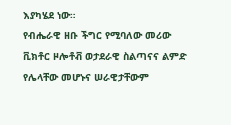እያካሄደ ነው።
የብሔራዊ ዘቡ ችግር የሚባለው መሪው ቪክቶር ዞሎቶቭ ወታደራዊ ስልጣናና ልምድ የሌላቸው መሆኑና ሠራዊታቸውም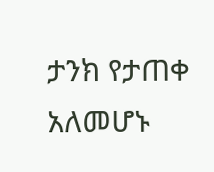ታንክ የታጠቀ አለመሆኑ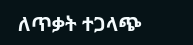ለጥቃት ተጋላጭ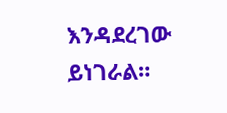እንዳደረገው ይነገራል።